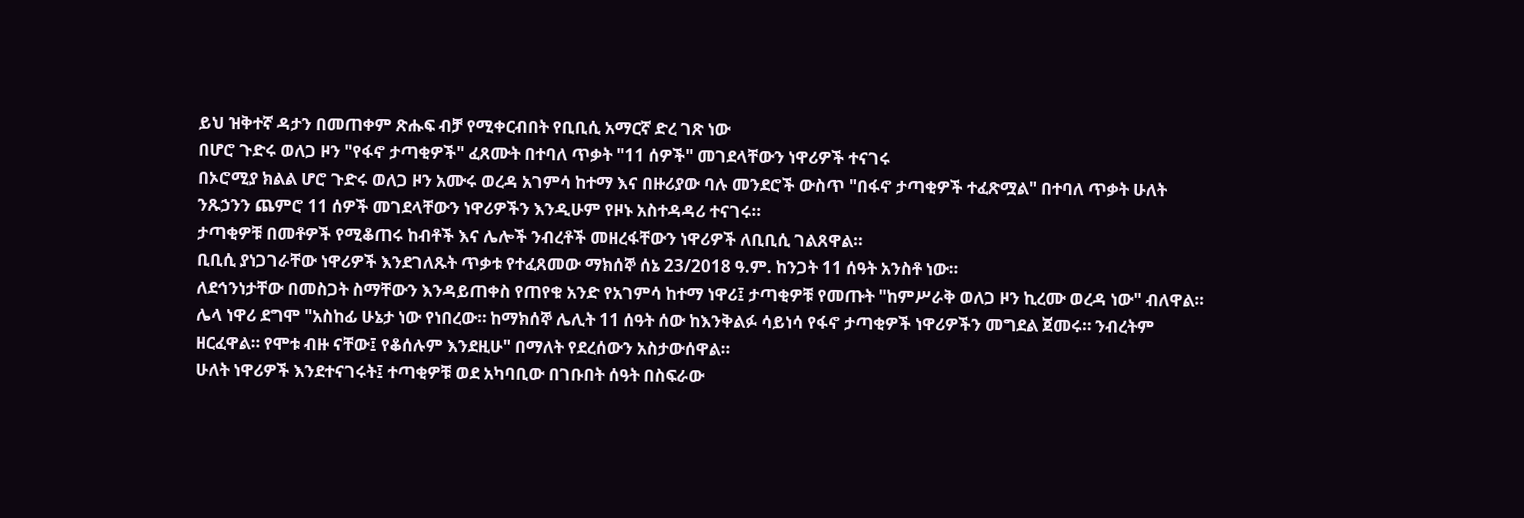ይህ ዝቅተኛ ዳታን በመጠቀም ጽሑፍ ብቻ የሚቀርብበት የቢቢሲ አማርኛ ድረ ገጽ ነው
በሆሮ ጉድሩ ወለጋ ዞን "የፋኖ ታጣቂዎች" ፈጸሙት በተባለ ጥቃት "11 ሰዎች" መገደላቸውን ነዋሪዎች ተናገሩ
በኦሮሚያ ክልል ሆሮ ጉድሩ ወለጋ ዞን አሙሩ ወረዳ አገምሳ ከተማ እና በዙሪያው ባሉ መንደሮች ውስጥ "በፋኖ ታጣቂዎች ተፈጽሟል" በተባለ ጥቃት ሁለት ንጹኃንን ጨምሮ 11 ሰዎች መገደላቸውን ነዋሪዎችን እንዲሁም የዞኑ አስተዳዳሪ ተናገሩ።
ታጣቂዎቹ በመቶዎች የሚቆጠሩ ከብቶች እና ሌሎች ንብረቶች መዘረፋቸውን ነዋሪዎች ለቢቢሲ ገልጸዋል።
ቢቢሲ ያነጋገራቸው ነዋሪዎች እንደገለጹት ጥቃቱ የተፈጸመው ማክሰኞ ሰኔ 23/2018 ዓ.ም. ከንጋት 11 ሰዓት አንስቶ ነው።
ለደኅንነታቸው በመስጋት ስማቸውን እንዳይጠቀስ የጠየቁ አንድ የአገምሳ ከተማ ነዋሪ፤ ታጣቂዎቹ የመጡት "ከምሥራቅ ወለጋ ዞን ኪረሙ ወረዳ ነው" ብለዋል።
ሌላ ነዋሪ ደግሞ "አስከፊ ሁኔታ ነው የነበረው። ከማክሰኞ ሌሊት 11 ሰዓት ሰው ከእንቅልፉ ሳይነሳ የፋኖ ታጣቂዎች ነዋሪዎችን መግደል ጀመሩ። ንብረትም ዘርፈዋል። የሞቱ ብዙ ናቸው፤ የቆሰሉም እንደዚሁ" በማለት የደረሰውን አስታውሰዋል።
ሁለት ነዋሪዎች እንደተናገሩት፤ ተጣቂዎቹ ወደ አካባቢው በገቡበት ሰዓት በስፍራው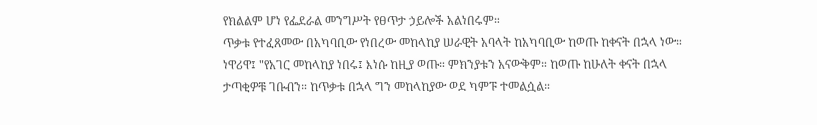የክልልም ሆነ የፌደራል መንግሥት የፀጥታ ኃይሎች አልነበሩም።
ጥቃቱ የተፈጸመው በአካባቢው የነበረው መከላከያ ሠራዊት አባላት ከአካባቢው ከወጡ ከቀናት በኋላ ነው።
ነዋሪዋ፤ "የአገር መከላከያ ነበሩ፤ እነሱ ከዚያ ወጡ። ምክንያቱን አናውቅም። ከወጡ ከሁለት ቀናት በኋላ ታጣቂዎቹ ገቡብን። ከጥቃቱ በኋላ ግን መከላከያው ወደ ካምፑ ተመልሷል።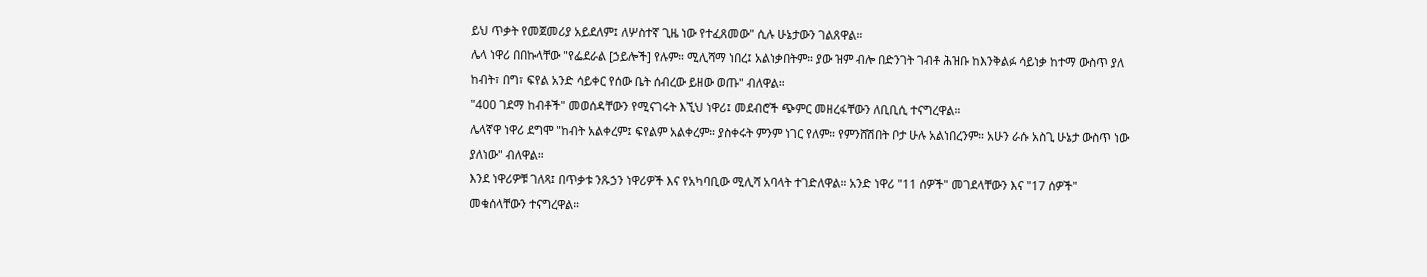ይህ ጥቃት የመጀመሪያ አይደለም፤ ለሦስተኛ ጊዜ ነው የተፈጸመው" ሲሉ ሁኔታውን ገልጸዋል።
ሌላ ነዋሪ በበኩላቸው "የፌደራል [ኃይሎች] የሉም። ሚሊሻማ ነበረ፤ አልነቃበትም። ያው ዝም ብሎ በድንገት ገብቶ ሕዝቡ ከእንቅልፉ ሳይነቃ ከተማ ውስጥ ያለ ከብት፣ በግ፣ ፍየል አንድ ሳይቀር የሰው ቤት ሰብረው ይዘው ወጡ" ብለዋል።
"400 ገደማ ከብቶች" መወሰዳቸውን የሚናገሩት እኚህ ነዋሪ፤ መደብሮች ጭምር መዘረፋቸውን ለቢቢሲ ተናግረዋል።
ሌላኛዋ ነዋሪ ደግሞ "ከብት አልቀረም፤ ፍየልም አልቀረም። ያስቀሩት ምንም ነገር የለም። የምንሸሽበት ቦታ ሁሉ አልነበረንም። አሁን ራሱ አስጊ ሁኔታ ውስጥ ነው ያለነው" ብለዋል።
እንደ ነዋሪዎቹ ገለጻ፤ በጥቃቱ ንጹኃን ነዋሪዎች እና የአካባቢው ሚሊሻ አባላት ተገድለዋል። አንድ ነዋሪ "11 ሰዎች" መገደላቸውን እና "17 ሰዎች" መቁሰላቸውን ተናግረዋል።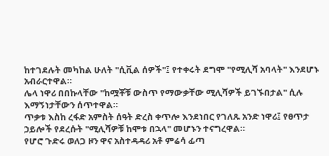ከተገደሉት መካከል ሁለት "ሲቪል ሰዎች"፤ የተቀሩት ደግሞ "የሚሊሻ አባላት" እንደሆኑ አብራርተዋል።
ሌላ ነዋሪ በበኩላቸው "ከሟቾቹ ውስጥ የማውቃቸው ሚሊሻዎች ይገኙበታል" ሲሉ እማኝነታቸውን ሰጥተዋል።
ጥቃቱ እስከ ረፋድ አምስት ሰዓት ድረስ ቀጥሎ እንደነበር የገለጹ አንድ ነዋሪ፤ የፀጥታ ኃይሎች የደረሱት "ሚሊሻዎቹ ከሞቱ በኋላ" መሆኑን ተናግረዋል።
የሆሮ ጉድሩ ወለጋ ዞን ዋና አስተዳዳሪ አቶ ምሬሳ ፊጣ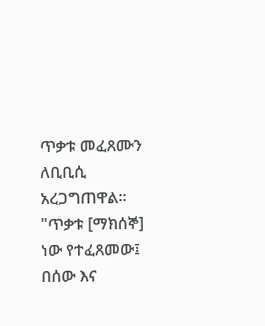ጥቃቱ መፈጸሙን ለቢቢሲ አረጋግጠዋል።
"ጥቃቱ [ማክሰኞ] ነው የተፈጸመው፤ በሰው እና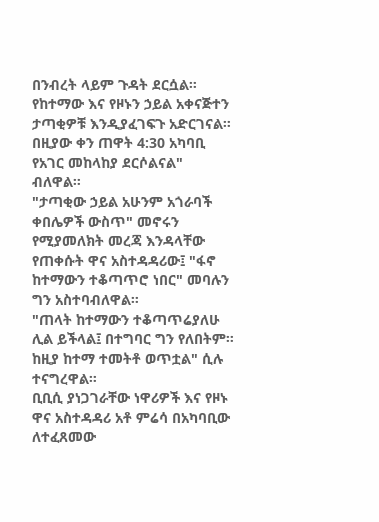በንብረት ላይም ጉዳት ደርሷል። የከተማው እና የዞኑን ኃይል አቀናጅተን ታጣቂዎቹ እንዲያፈገፍጉ አድርገናል። በዚያው ቀን ጠዋት 4:30 አካባቢ የአገር መከላከያ ደርሶልናል" ብለዋል።
"ታጣቂው ኃይል አሁንም አጎራባች ቀበሌዎች ውስጥ" መኖሩን የሚያመለክት መረጃ እንዳላቸው የጠቀሱት ዋና አስተዳዳሪው፤ "ፋኖ ከተማውን ተቆጣጥሮ ነበር" መባሉን ግን አስተባብለዋል።
"ጠላት ከተማውን ተቆጣጥሬያለሁ ሊል ይችላል፤ በተግባር ግን የለበትም። ከዚያ ከተማ ተመትቶ ወጥቷል" ሲሉ ተናግረዋል።
ቢቢሲ ያነጋገራቸው ነዋሪዎች እና የዞኑ ዋና አስተዳዳሪ አቶ ምሬሳ በአካባቢው ለተፈጸመው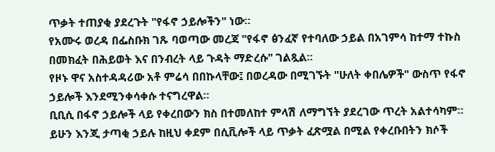ጥቃት ተጠያቂ ያደረጉት "የፋኖ ኃይሎችን" ነው።
የአሙሩ ወረዳ በፌስቡክ ገጹ ባወጣው መረጃ "የፋኖ ፅንፈኛ የተባለው ኃይል በአገምሳ ከተማ ተኩስ በመክፈት በሕይወት እና በንብረት ላይ ጉዳት ማድረሱ" ገልጿል።
የዞኑ ዋና አስተዳዳሪው አቶ ምሬሳ በበኩላቸው፤ በወረዳው በሚገኙት "ሁለት ቀበሌዎች" ውስጥ የፋኖ ኃይሎች እንደሚንቀሳቀሱ ተናግረዋል።
ቢቢሲ በፋኖ ኃይሎች ላይ የቀረበውን ክስ በተመለከተ ምላሽ ለማግኘት ያደረገው ጥረት አልተሳካም። ይሁን እንጂ ታጣቂ ኃይሉ ከዚህ ቀደም በሲቪሎች ላይ ጥቃት ፈጽሟል በሚል የቀረቡበትን ክሶች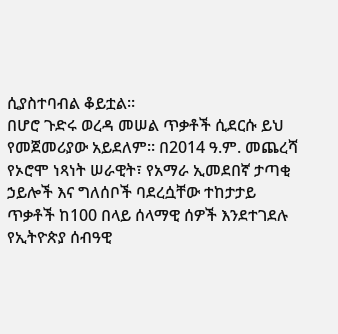ሲያስተባብል ቆይቷል።
በሆሮ ጉድሩ ወረዳ መሠል ጥቃቶች ሲደርሱ ይህ የመጀመሪያው አይደለም። በ2014 ዓ.ም. መጨረሻ የኦሮሞ ነጻነት ሠራዊት፣ የአማራ ኢመደበኛ ታጣቂ ኃይሎች እና ግለሰቦች ባደረሷቸው ተከታታይ ጥቃቶች ከ100 በላይ ሰላማዊ ሰዎች እንደተገደሉ የኢትዮጵያ ሰብዓዊ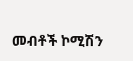መብቶች ኮሚሽን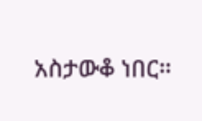አስታውቆ ነበር።